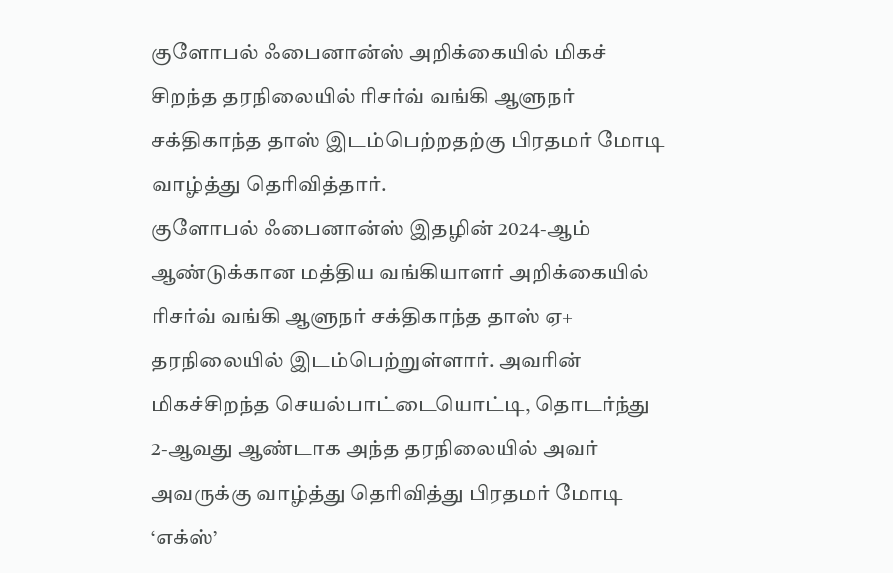குளோபல் ஃபைனான்ஸ் அறிக்கையில் மிகச் சிறந்த தரநிலையில் ரிசர்வ் வங்கி ஆளுநர் சக்திகாந்த தாஸ் இடம்பெற்றதற்கு பிரதமர் மோடி வாழ்த்து தெரிவித்தார்.
குளோபல் ஃபைனான்ஸ் இதழின் 2024-ஆம் ஆண்டுக்கான மத்திய வங்கியாளர் அறிக்கையில் ரிசர்வ் வங்கி ஆளுநர் சக்திகாந்த தாஸ் ஏ+ தரநிலையில் இடம்பெற்றுள்ளார். அவரின் மிகச்சிறந்த செயல்பாட்டையொட்டி, தொடர்ந்து 2-ஆவது ஆண்டாக அந்த தரநிலையில் அவர்
அவருக்கு வாழ்த்து தெரிவித்து பிரதமர் மோடி ‘எக்ஸ்’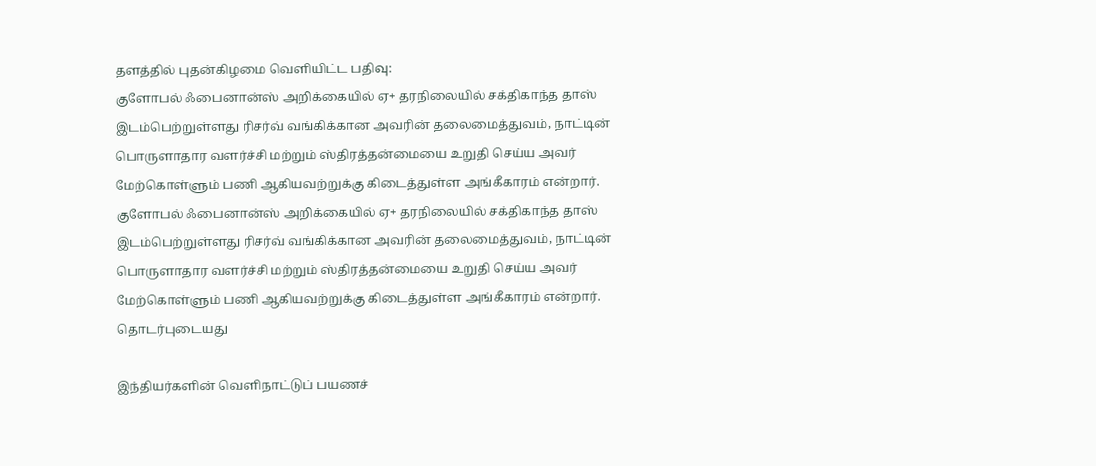தளத்தில் புதன்கிழமை வெளியிட்ட பதிவு:
குளோபல் ஃபைனான்ஸ் அறிக்கையில் ஏ+ தரநிலையில் சக்திகாந்த தாஸ் இடம்பெற்றுள்ளது ரிசர்வ் வங்கிக்கான அவரின் தலைமைத்துவம், நாட்டின் பொருளாதார வளர்ச்சி மற்றும் ஸ்திரத்தன்மையை உறுதி செய்ய அவர் மேற்கொள்ளும் பணி ஆகியவற்றுக்கு கிடைத்துள்ள அங்கீகாரம் என்றார்.
குளோபல் ஃபைனான்ஸ் அறிக்கையில் ஏ+ தரநிலையில் சக்திகாந்த தாஸ் இடம்பெற்றுள்ளது ரிசர்வ் வங்கிக்கான அவரின் தலைமைத்துவம், நாட்டின் பொருளாதார வளர்ச்சி மற்றும் ஸ்திரத்தன்மையை உறுதி செய்ய அவர் மேற்கொள்ளும் பணி ஆகியவற்றுக்கு கிடைத்துள்ள அங்கீகாரம் என்றார்.
தொடர்புடையது

இந்தியர்களின் வெளிநாட்டுப் பயணச்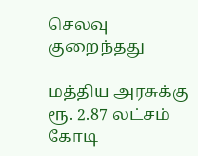செலவு குறைந்தது

மத்திய அரசுக்கு ரூ. 2.87 லட்சம் கோடி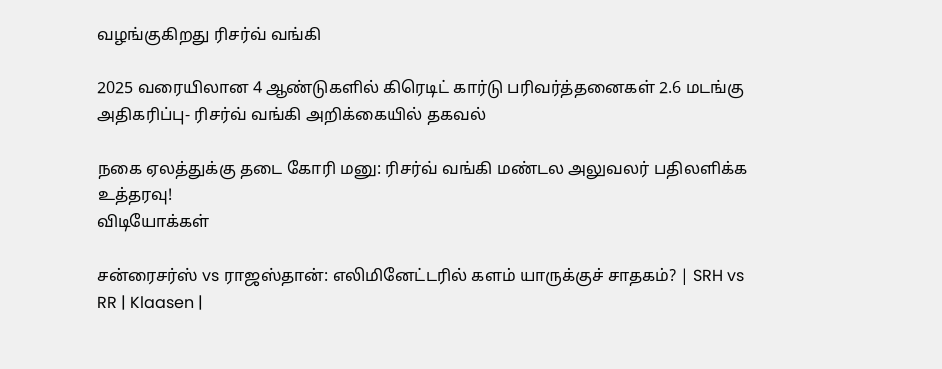வழங்குகிறது ரிசர்வ் வங்கி

2025 வரையிலான 4 ஆண்டுகளில் கிரெடிட் கார்டு பரிவர்த்தனைகள் 2.6 மடங்கு அதிகரிப்பு- ரிசர்வ் வங்கி அறிக்கையில் தகவல்

நகை ஏலத்துக்கு தடை கோரி மனு: ரிசர்வ் வங்கி மண்டல அலுவலர் பதிலளிக்க உத்தரவு!
விடியோக்கள்

சன்ரைசர்ஸ் vs ராஜஸ்தான்: எலிமினேட்டரில் களம் யாருக்குச் சாதகம்? | SRH vs RR | Klaasen |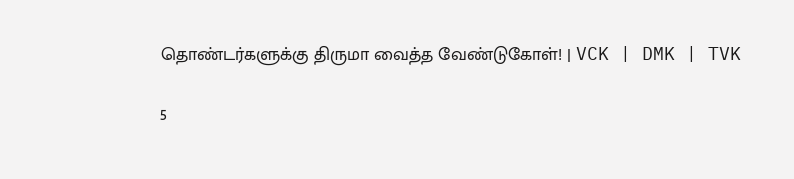தொண்டர்களுக்கு திருமா வைத்த வேண்டுகோள்! | VCK | DMK | TVK

5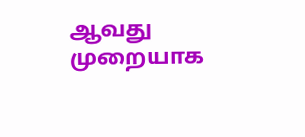ஆவது முறையாக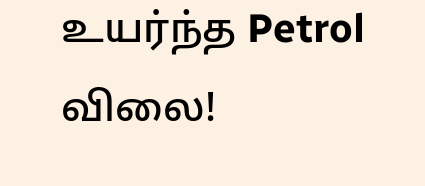உயர்ந்த Petrol விலை!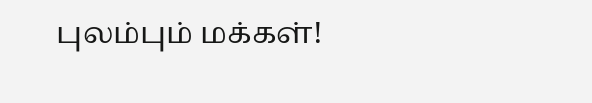புலம்பும் மக்கள்!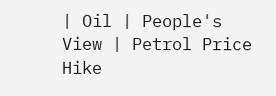| Oil | People's View | Petrol Price Hike